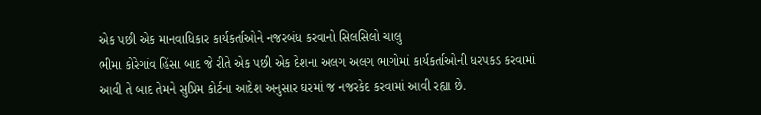એક પછી એક માનવાધિકાર કાર્યકર્તાઓને નજરબંધ કરવાનો સિલસિલો ચાલુ
ભીમા કોરેગાંવ હિંસા બાદ જે રીતે એક પછી એક દેશના અલગ અલગ ભાગોમાં કાર્યકર્તાઓની ધરપકડ કરવામાં આવી તે બાદ તેમને સુપ્રિમ કોર્ટના આદેશ અનુસાર ઘરમાં જ નજરકેદ કરવામાં આવી રહ્યા છે.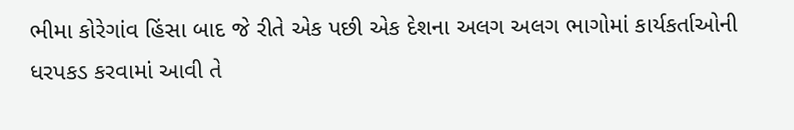ભીમા કોરેગાંવ હિંસા બાદ જે રીતે એક પછી એક દેશના અલગ અલગ ભાગોમાં કાર્યકર્તાઓની ધરપકડ કરવામાં આવી તે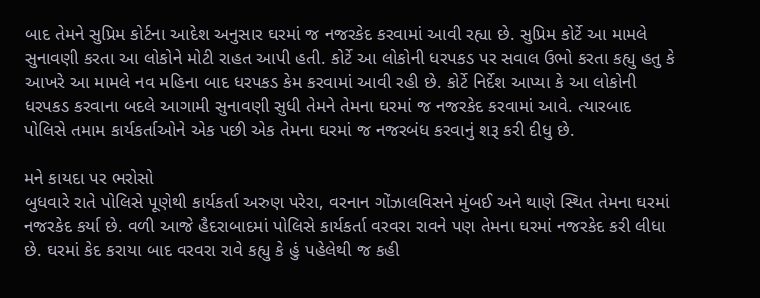બાદ તેમને સુપ્રિમ કોર્ટના આદેશ અનુસાર ઘરમાં જ નજરકેદ કરવામાં આવી રહ્યા છે. સુપ્રિમ કોર્ટે આ મામલે સુનાવણી કરતા આ લોકોને મોટી રાહત આપી હતી. કોર્ટે આ લોકોની ધરપકડ પર સવાલ ઉભો કરતા કહ્યુ હતુ કે આખરે આ મામલે નવ મહિના બાદ ધરપકડ કેમ કરવામાં આવી રહી છે. કોર્ટે નિર્દેશ આપ્યા કે આ લોકોની ધરપકડ કરવાના બદલે આગામી સુનાવણી સુધી તેમને તેમના ઘરમાં જ નજરકેદ કરવામાં આવે. ત્યારબાદ પોલિસે તમામ કાર્યકર્તાઓને એક પછી એક તેમના ઘરમાં જ નજરબંધ કરવાનું શરૂ કરી દીધુ છે.

મને કાયદા પર ભરોસો
બુધવારે રાતે પોલિસે પૂણેથી કાર્યકર્તા અરુણ પરેરા, વરનાન ગોંઝાલવિસને મુંબઈ અને થાણે સ્થિત તેમના ઘરમાં નજરકેદ કર્યા છે. વળી આજે હૈદરાબાદમાં પોલિસે કાર્યકર્તા વરવરા રાવને પણ તેમના ઘરમાં નજરકેદ કરી લીધા છે. ઘરમાં કેદ કરાયા બાદ વરવરા રાવે કહ્યુ કે હું પહેલેથી જ કહી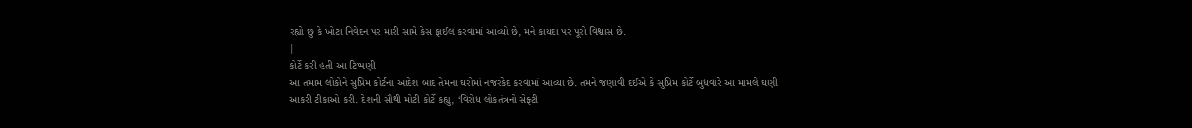રહ્યો છુ કે ખોટા નિવેદન પર મારી સામે કેસ ફાઈલ કરવામાં આવ્યો છે, મને કાયદા પર પૂરો વિશ્વાસ છે.
|
કોર્ટે કરી હતી આ ટિપ્પણી
આ તમામ લોકોને સુપ્રિમ કોર્ટના આદેશ બાદ તેમના ઘરોમાં નજરકેદ કરવામાં આવ્યા છે. તમને જણાવી દઈએ કે સુપ્રિમ કોર્ટે બુધવારે આ મામલે ઘણી આકરી ટીકાઓ કરી. દેશની સૌથી મોટી કોર્ટે કહ્યુ, ‘વિરોધ લોકતંત્રનો સેફ્ટી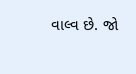વાલ્વ છે. જો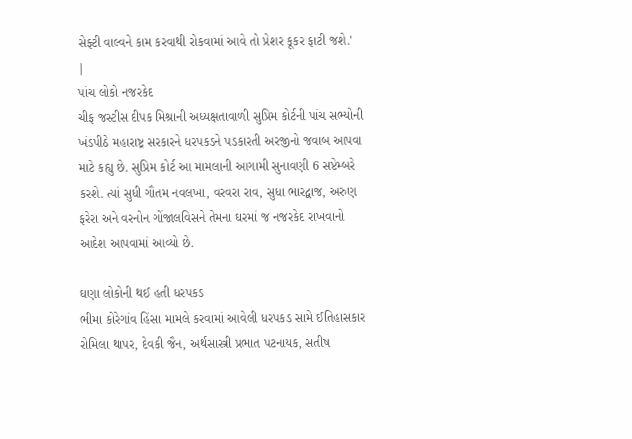સેફ્ટી વાલ્વને કામ કરવાથી રોકવામાં આવે તો પ્રેશર કૂકર ફાટી જશે.'
|
પાંચ લોકો નજરકેદ
ચીફ જસ્ટીસ દીપક મિશ્રાની અધ્યક્ષતાવાળી સુપ્રિમ કોર્ટની પાંચ સભ્યોની ખંડપીઠે મહારાષ્ટ્ર સરકારને ધરપકડને પડકારતી અરજીનો જવાબ આપવા માટે કહ્યુ છે. સુપ્રિમ કોર્ટ આ મામલાની આગામી સુનાવણી 6 સપ્ટેમ્બરે કરશે. ત્યાં સુધી ગૌતમ નવલખા, વરવરા રાવ, સુધા ભારદ્વાજ, અરુણ ફરેરા અને વરનોન ગોંજાલવિસને તેમના ઘરમાં જ નજરકેદ રાખવાનો આદેશ આપવામાં આવ્યો છે.

ઘણા લોકોની થઈ હતી ધરપકડ
ભીમા કોરેગાંવ હિંસા મામલે કરવામાં આવેલી ધરપકડ સામે ઈતિહાસકાર રોમિલા થાપર, દેવકી જૈન, અર્થસાસ્ત્રી પ્રભાત પટનાયક, સતીષ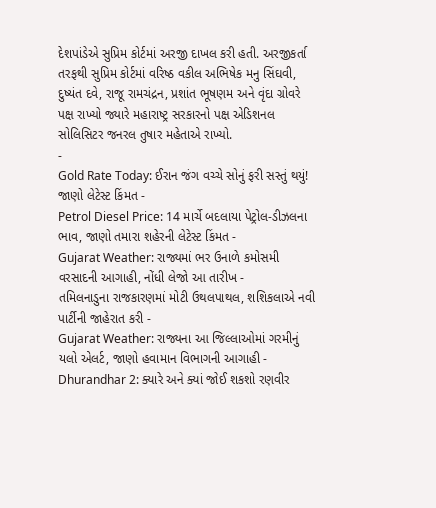દેશપાંડેએ સુપ્રિમ કોર્ટમાં અરજી દાખલ કરી હતી. અરજીકર્તા તરફથી સુપ્રિમ કોર્ટમાં વરિષ્ઠ વકીલ અભિષેક મનુ સિંઘવી, દુષ્યંત દવે, રાજૂ રામચંદ્રન, પ્રશાંત ભૂષણમ અને વૃંદા ગ્રોવરે પક્ષ રાખ્યો જ્યારે મહારાષ્ટ્ર સરકારનો પક્ષ એડિશનલ સોલિસિટર જનરલ તુષાર મહેતાએ રાખ્યો.
-
Gold Rate Today: ઈરાન જંગ વચ્ચે સોનું ફરી સસ્તું થયું! જાણો લેટેસ્ટ કિંમત -
Petrol Diesel Price: 14 માર્ચે બદલાયા પેટ્રોલ-ડીઝલના ભાવ, જાણો તમારા શહેરની લેટેસ્ટ કિંમત -
Gujarat Weather: રાજ્યમાં ભર ઉનાળે કમોસમી વરસાદની આગાહી, નોંધી લેજો આ તારીખ -
તમિલનાડુના રાજકારણમાં મોટી ઉથલપાથલ, શશિકલાએ નવી પાર્ટીની જાહેરાત કરી -
Gujarat Weather: રાજ્યના આ જિલ્લાઓમાં ગરમીનું યલો એલર્ટ, જાણો હવામાન વિભાગની આગાહી -
Dhurandhar 2: ક્યારે અને ક્યાં જોઈ શકશો રણવીર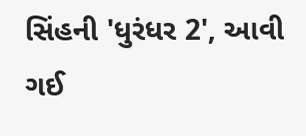સિંહની 'ધુરંધર 2', આવી ગઈ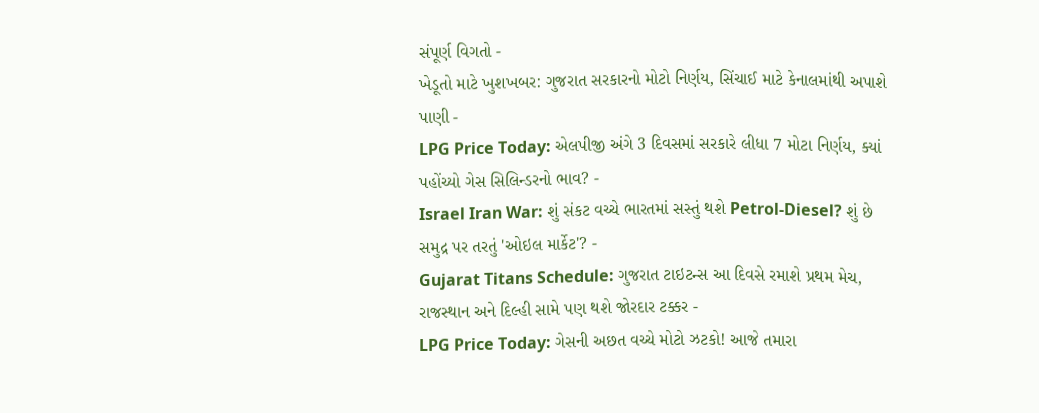સંપૂર્ણ વિગતો -
ખેડૂતો માટે ખુશખબર: ગુજરાત સરકારનો મોટો નિર્ણય, સિંચાઈ માટે કેનાલમાંથી અપાશે પાણી -
LPG Price Today: એલપીજી અંગે 3 દિવસમાં સરકારે લીધા 7 મોટા નિર્ણય, ક્યાં પહોંચ્યો ગેસ સિલિન્ડરનો ભાવ? -
Israel Iran War: શું સંકટ વચ્ચે ભારતમાં સસ્તું થશે Petrol-Diesel? શું છે સમુદ્ર પર તરતું 'ઓઇલ માર્કેટ'? -
Gujarat Titans Schedule: ગુજરાત ટાઇટન્સ આ દિવસે રમાશે પ્રથમ મેચ, રાજસ્થાન અને દિલ્હી સામે પણ થશે જોરદાર ટક્કર -
LPG Price Today: ગેસની અછત વચ્ચે મોટો ઝટકો! આજે તમારા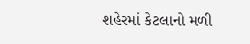શહેરમાં કેટલાનો મળી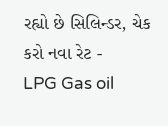રહ્યો છે સિલિન્ડર, ચેક કરો નવા રેટ -
LPG Gas oil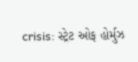crisis: સ્ટ્રેટ ઓફ હોર્મુઝ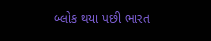બ્લોક થયા પછી ભારત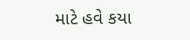માટે હવે કયા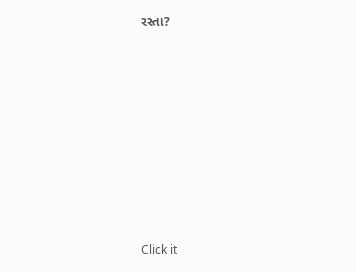રસ્તા?









Click it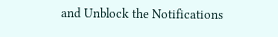and Unblock the Notifications